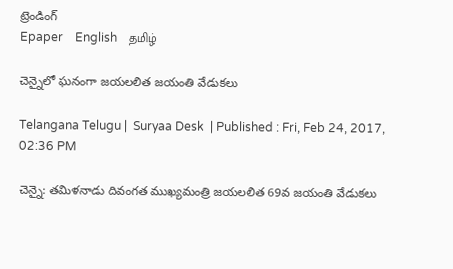ట్రెండింగ్
Epaper    English    தமிழ்

చెన్నైలో ఘనంగా జయలలిత జయంతి వేడుకలు

Telangana Telugu |  Suryaa Desk  | Published : Fri, Feb 24, 2017, 02:36 PM

చెన్నై: తమిళనాడు దివంగత ముఖ్యమంత్రి జయలలిత 69వ జయంతి వేడుకలు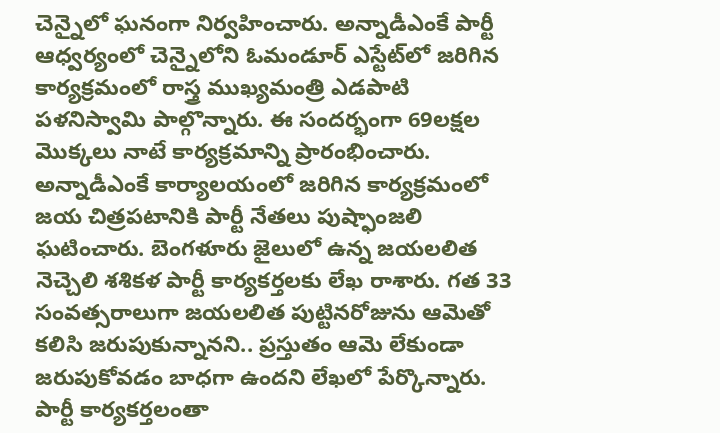చెన్నైలో ఘనంగా నిర్వహించారు. అన్నాడీఎంకే పార్టీ ఆధ్వర్యంలో చెన్నైలోని ఓమండూర్‌ ఎస్టేట్‌లో జరిగిన కార్యక్రమంలో రాస్త్ర ముఖ్యమంత్రి ఎడపాటి పళనిస్వామి పాల్గొన్నారు. ఈ సందర్భంగా 69లక్షల మొక్కలు నాటే కార్యక్రమాన్ని ప్రారంభించారు. అన్నాడీఎంకే కార్యాలయంలో జరిగిన కార్యక్రమంలో జయ చిత్రపటానికి పార్టీ నేతలు పుష్ఫాంజలి ఘటించారు. బెంగళూరు జైలులో ఉన్న జయలలిత నెచ్చెలి శశికళ పార్టీ కార్యకర్తలకు లేఖ రాశారు. గత 33 సంవత్సరాలుగా జయలలిత పుట్టినరోజును ఆమెతో కలిసి జరుపుకున్నానని.. ప్రస్తుతం ఆమె లేకుండా జరుపుకోవడం బాధగా ఉందని లేఖలో పేర్కొన్నారు. పార్టీ కార్యకర్తలంతా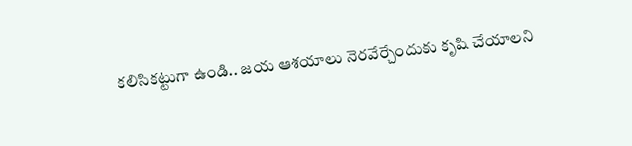కలిసికట్టుగా ఉండి.. జయ ఆశయాలు నెరవేర్చేందుకు కృషి చేయాలని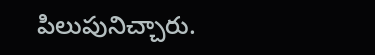పిలుపునిచ్చారు.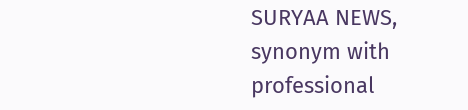SURYAA NEWS, synonym with professional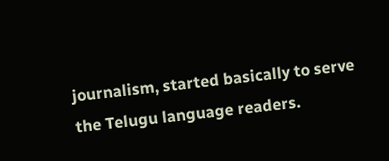journalism, started basically to serve the Telugu language readers.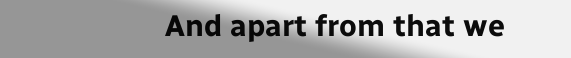And apart from that we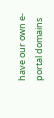have our own e-portal domains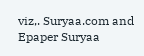viz,. Suryaa.com and Epaper Suryaa